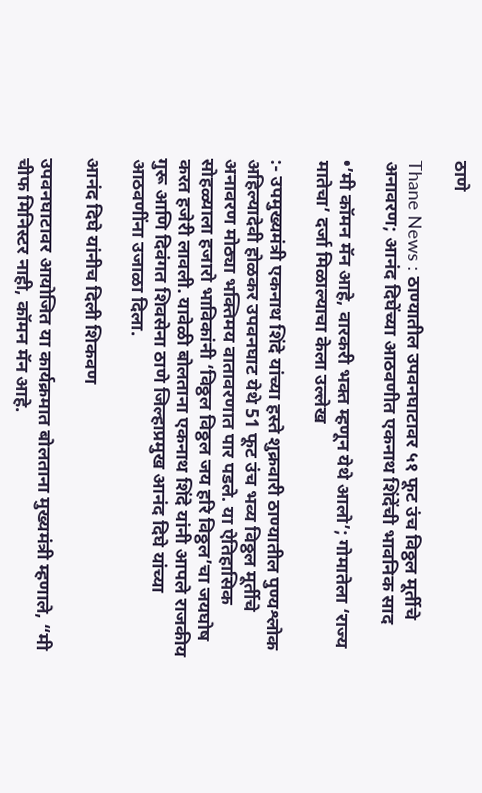ठाणे

Thane News : ठाण्यातील उपवनघाटावर ५१ फूट उंच विठ्ठल मूर्तीचे अनावरण; आनंद दिघेंच्या आठवणीत एकनाथ शिंदेंची भावनिक साद

•’मी कॉमन मॅन आहे, वारकरी भक्त म्हणून येथे आलो’; गोमातेला ‘राज्य मातेचा’ दर्जा मिळाल्याचा केला उल्लेख

:- उपमुख्यमंत्री एकनाथ शिंदे यांच्या हस्ते शुक्रवारी ठाण्यातील पुण्यश्लोक अहिल्यादेवी होळकर उपवनघाट येथे 51 फूट उंच भव्य विठ्ठल मूर्तीचे अनावरण मोठ्या भक्तिमय वातावरणात पार पडले. या ऐतिहासिक सोहळ्याला हजारो भाविकांनी ‘विठ्ठल विठ्ठल जय हरि विठ्ठल’चा जयघोष करत हजेरी लावली. यावेळी बोलताना एकनाथ शिंदे यांनी आपले राजकीय गुरू आणि दिवंगत शिवसेना ठाणे जिल्हाप्रमुख आनंद दिघे यांच्या आठवणींना उजाळा दिला.

आनंद दिघे यांनीच दिली शिकवण

उपवनघाटावर आयोजित या कार्यक्रमात बोलताना मुख्यमंत्री म्हणाले, “मी चीफ मिनिस्टर नाही, कॉमन मॅन आहे.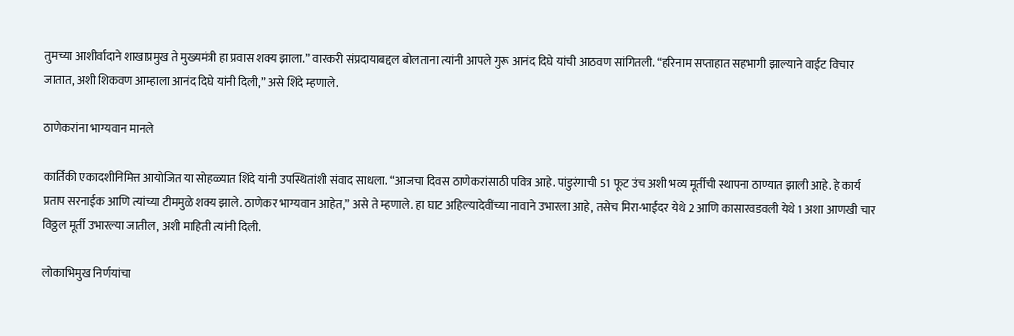तुमच्या आशीर्वादाने शाखाप्रमुख ते मुख्यमंत्री हा प्रवास शक्य झाला.” वारकरी संप्रदायाबद्दल बोलताना त्यांनी आपले गुरू आनंद दिघे यांची आठवण सांगितली. “हरिनाम सप्ताहात सहभागी झाल्याने वाईट विचार जातात, अशी शिकवण आम्हाला आनंद दिघे यांनी दिली,” असे शिंदे म्हणाले.

ठाणेकरांना भाग्यवान मानले

कार्तिकी एकादशीनिमित्त आयोजित या सोहळ्यात शिंदे यांनी उपस्थितांशी संवाद साधला. “आजचा दिवस ठाणेकरांसाठी पवित्र आहे. पांडुरंगाची 51 फूट उंच अशी भव्य मूर्तीची स्थापना ठाण्यात झाली आहे. हे कार्य प्रताप सरनाईक आणि त्यांच्या टीममुळे शक्य झाले. ठाणेकर भाग्यवान आहेत,” असे ते म्हणाले. हा घाट अहिल्यादेवींच्या नावाने उभारला आहे, तसेच मिरा-भाईंदर येथे 2 आणि कासारवडवली येथे 1 अशा आणखी चार विठ्ठल मूर्ती उभारल्या जातील, अशी माहिती त्यांनी दिली.

लोकाभिमुख निर्णयांचा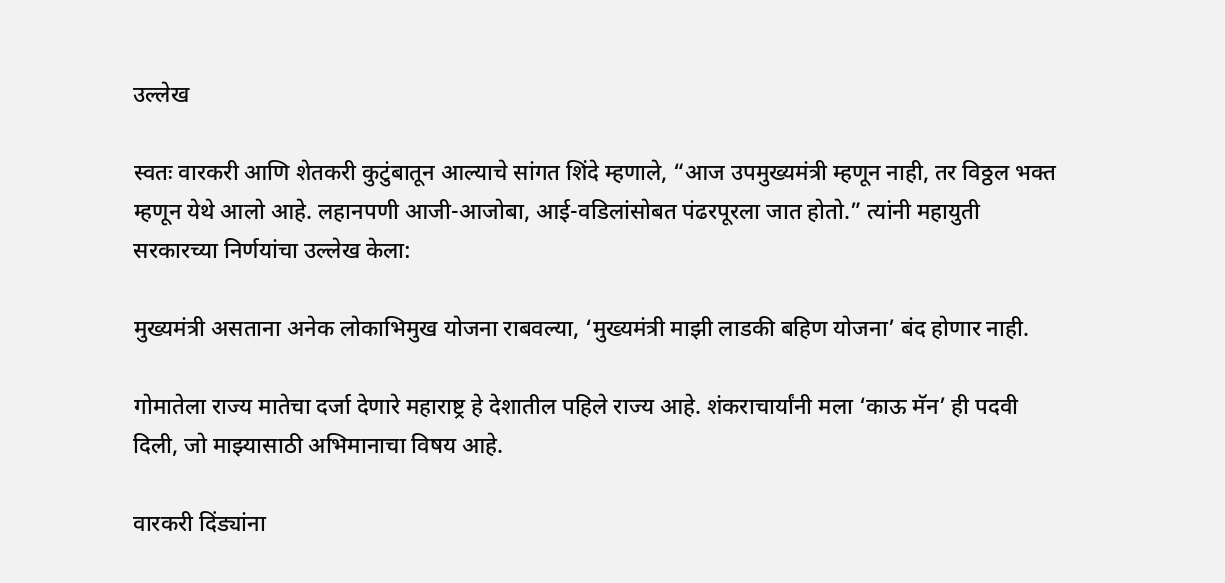उल्लेख

स्वतः वारकरी आणि शेतकरी कुटुंबातून आल्याचे सांगत शिंदे म्हणाले, “आज उपमुख्यमंत्री म्हणून नाही, तर विठ्ठल भक्त म्हणून येथे आलो आहे. लहानपणी आजी-आजोबा, आई-वडिलांसोबत पंढरपूरला जात होतो.” त्यांनी महायुती सरकारच्या निर्णयांचा उल्लेख केला:

मुख्यमंत्री असताना अनेक लोकाभिमुख योजना राबवल्या, ‘मुख्यमंत्री माझी लाडकी बहिण योजना’ बंद होणार नाही.

गोमातेला राज्य मातेचा दर्जा देणारे महाराष्ट्र हे देशातील पहिले राज्य आहे. शंकराचार्यांनी मला ‘काऊ मॅन’ ही पदवी दिली, जो माझ्यासाठी अभिमानाचा विषय आहे.

वारकरी दिंड्यांना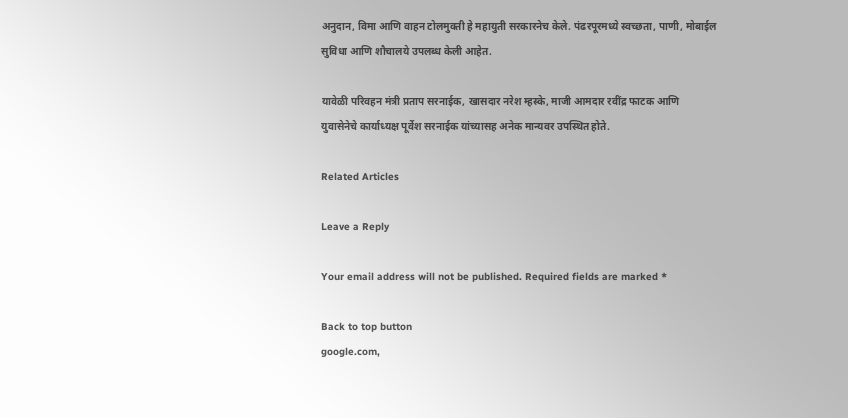अनुदान, विमा आणि वाहन टोलमुक्ती हे महायुती सरकारनेच केले. पंढरपूरमध्ये स्वच्छता, पाणी, मोबाईल सुविधा आणि शौचालये उपलब्ध केली आहेत.

यावेळी परिवहन मंत्री प्रताप सरनाईक, खासदार नरेश म्हस्के, माजी आमदार रवींद्र फाटक आणि युवासेनेचे कार्याध्यक्ष पूर्वेश सरनाईक यांच्यासह अनेक मान्यवर उपस्थित होते.

Related Articles

Leave a Reply

Your email address will not be published. Required fields are marked *

Back to top button
google.com,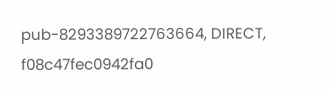pub-8293389722763664, DIRECT, f08c47fec0942fa0